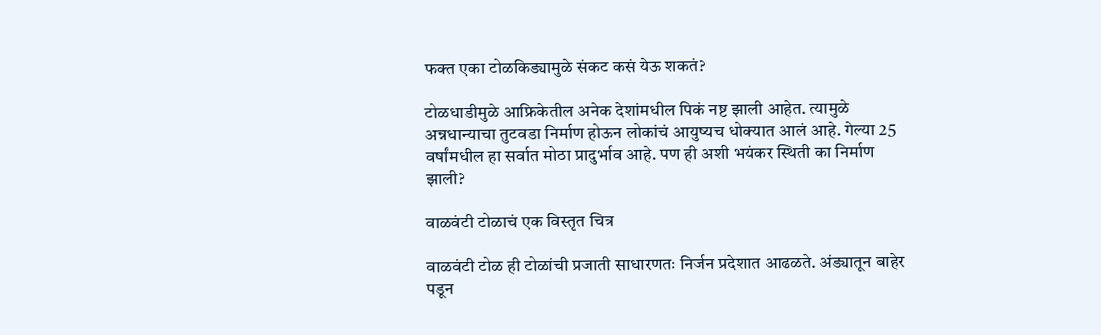फक्त एका टोळकिड्यामुळे संकट कसं येऊ शकतं?

टोळधाडीमुळे आफ्रिकेतील अनेक देशांमधील पिकं नष्ट झाली आहेत. त्यामुळे अन्नधान्याचा तुटवडा निर्माण होऊन लोकांचं आयुष्यच धोक्यात आलं आहे. गेल्या 25 वर्षांमधील हा सर्वात मोठा प्रादुर्भाव आहे. पण ही अशी भयंकर स्थिती का निर्माण झाली?

वाळवंटी टोळाचं एक विस्तृत चित्र

वाळवंटी टोळ ही टोळांची प्रजाती साधारणतः निर्जन प्रदेशात आढळते. अंड्यातून बाहेर पडून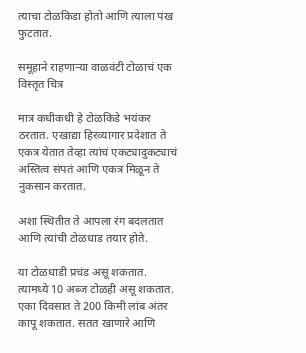त्याचा टोळकिडा होतो आणि त्याला पंख फुटतात.

समूहाने राहणाऱ्या वाळवंटी टोळाचं एक विस्तृत चित्र

मात्र कधीकधी हे टोळकिडे भयंकर ठरतात. एखाद्या हिरव्यागार प्रदेशात ते एकत्र येतात तेव्हा त्यांचं एकट्यादुकट्याचं अस्तित्व संपतं आणि एकत्र मिळून ते नुकसान करतात.

अशा स्थितीत ते आपला रंग बदलतात आणि त्यांची टोळधाड तयार होते.

या टोळधाडी प्रचंड असू शकतात. त्यामध्ये 10 अब्ज टोळही असू शकतात. एका दिवसात ते 200 किमी लांब अंतर कापू शकतात. सतत खाणारे आणि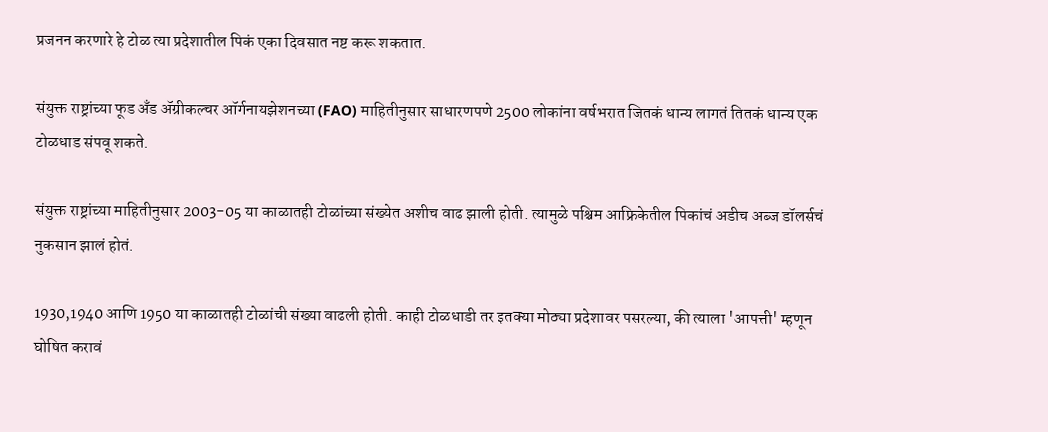प्रजनन करणारे हे टोळ त्या प्रदेशातील पिकं एका दिवसात नष्ट करू शकतात.

संयुक्त राष्ट्रांच्या फूड अँड ॲग्रीकल्चर ऑर्गनायझेशनच्या (FAO) माहितीनुसार साधारणपणे 2500 लोकांना वर्षभरात जितकं धान्य लागतं तितकं धान्य एक टोळधाड संपवू शकते.

संयुक्त राष्ट्रांच्या माहितीनुसार 2003-05 या काळातही टोळांच्या संख्येत अशीच वाढ झाली होती. त्यामुळे पश्चिम आफ्रिकेतील पिकांचं अडीच अब्ज डॉलर्सचं नुकसान झालं होतं.

1930,1940 आणि 1950 या काळातही टोळांची संख्या वाढली होती. काही टोळधाडी तर इतक्या मोठ्या प्रदेशावर पसरल्या, की त्याला 'आपत्ती' म्हणून घोषित करावं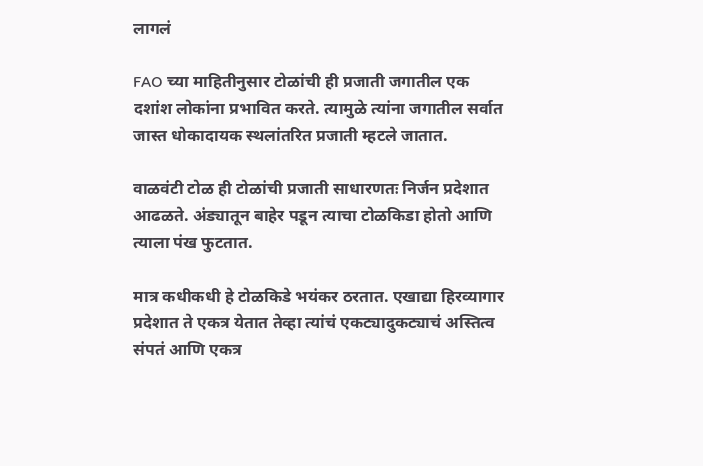लागलं

FAO च्या माहितीनुसार टोळांची ही प्रजाती जगातील एक दशांश लोकांना प्रभावित करते. त्यामुळे त्यांना जगातील सर्वात जास्त धोकादायक स्थलांतरित प्रजाती म्हटले जातात.

वाळवंटी टोळ ही टोळांची प्रजाती साधारणतः निर्जन प्रदेशात आढळते. अंड्यातून बाहेर पडून त्याचा टोळकिडा होतो आणि त्याला पंख फुटतात.

मात्र कधीकधी हे टोळकिडे भयंकर ठरतात. एखाद्या हिरव्यागार प्रदेशात ते एकत्र येतात तेव्हा त्यांचं एकट्यादुकट्याचं अस्तित्व संपतं आणि एकत्र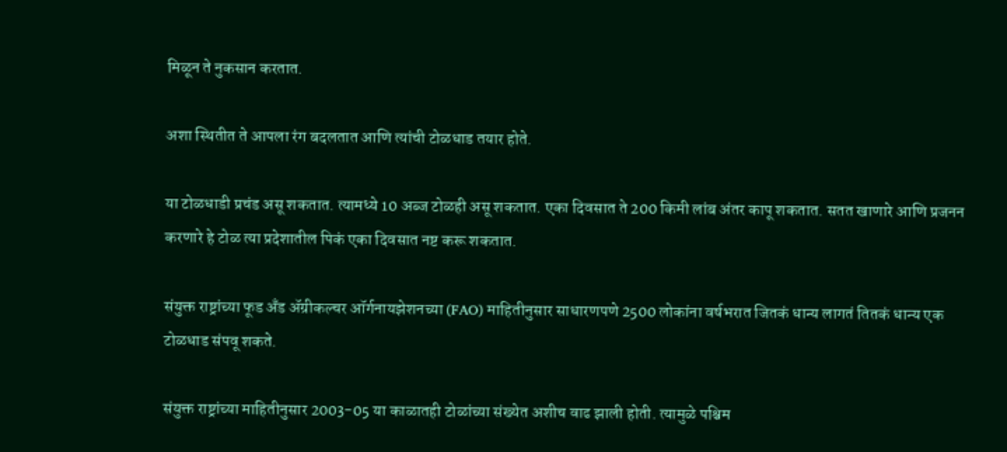मिळून ते नुकसान करतात.

अशा स्थितीत ते आपला रंग बदलतात आणि त्यांची टोळधाड तयार होते.

या टोळधाडी प्रचंड असू शकतात. त्यामध्ये 10 अब्ज टोळही असू शकतात. एका दिवसात ते 200 किमी लांब अंतर कापू शकतात. सतत खाणारे आणि प्रजनन करणारे हे टोळ त्या प्रदेशातील पिकं एका दिवसात नष्ट करू शकतात.

संयुक्त राष्ट्रांच्या फूड अँड ॲग्रीकल्चर ऑर्गनायझेशनच्या (FAO) माहितीनुसार साधारणपणे 2500 लोकांना वर्षभरात जितकं धान्य लागतं तितकं धान्य एक टोळधाड संपवू शकते.

संयुक्त राष्ट्रांच्या माहितीनुसार 2003-05 या काळातही टोळांच्या संख्येत अशीच वाढ झाली होती. त्यामुळे पश्चिम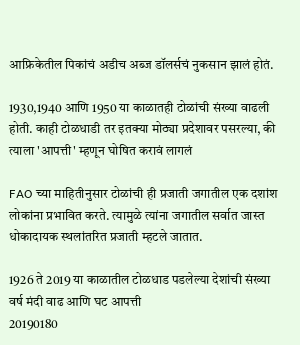आफ्रिकेतील पिकांचं अडीच अब्ज डॉलर्सचं नुकसान झालं होतं.

1930,1940 आणि 1950 या काळातही टोळांची संख्या वाढली होती. काही टोळधाडी तर इतक्या मोठ्या प्रदेशावर पसरल्या, की त्याला 'आपत्ती' म्हणून घोषित करावं लागलं

FAO च्या माहितीनुसार टोळांची ही प्रजाती जगातील एक दशांश लोकांना प्रभावित करते. त्यामुळे त्यांना जगातील सर्वात जास्त धोकादायक स्थलांतरित प्रजाती म्हटले जातात.

1926 ते 2019 या काळातील टोळधाड पडलेल्या देशांची संख्या
वर्ष मंदी वाढ आणि घट आपत्ती
20190180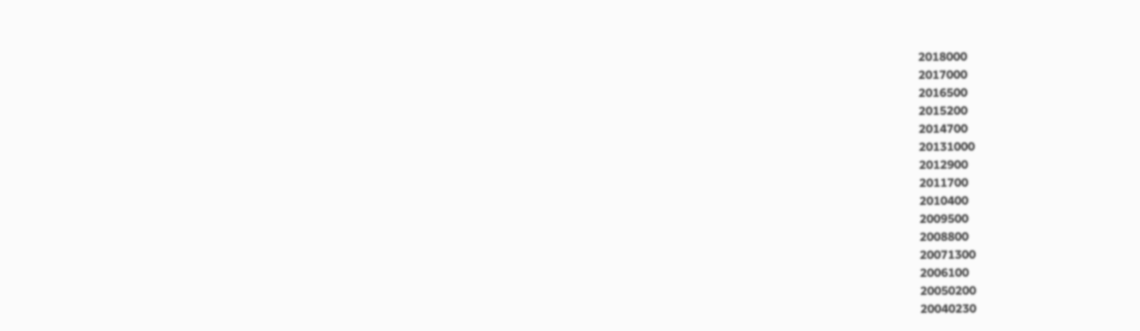2018000
2017000
2016500
2015200
2014700
20131000
2012900
2011700
2010400
2009500
2008800
20071300
2006100
20050200
20040230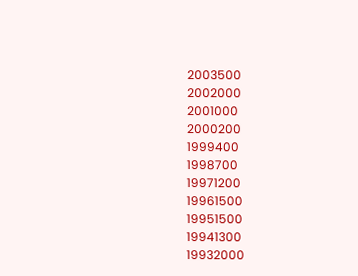2003500
2002000
2001000
2000200
1999400
1998700
19971200
19961500
19951500
19941300
19932000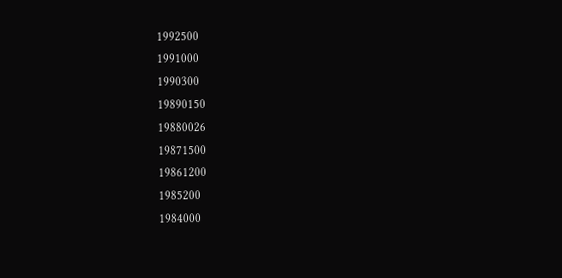1992500
1991000
1990300
19890150
19880026
19871500
19861200
1985200
1984000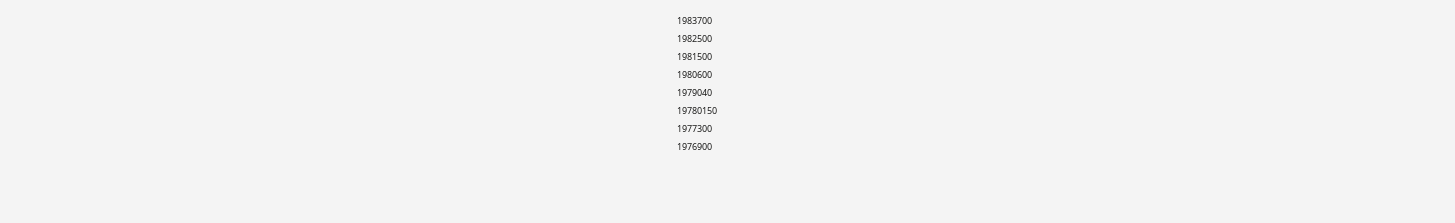1983700
1982500
1981500
1980600
1979040
19780150
1977300
1976900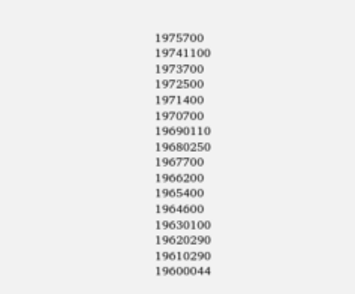1975700
19741100
1973700
1972500
1971400
1970700
19690110
19680250
1967700
1966200
1965400
1964600
19630100
19620290
19610290
19600044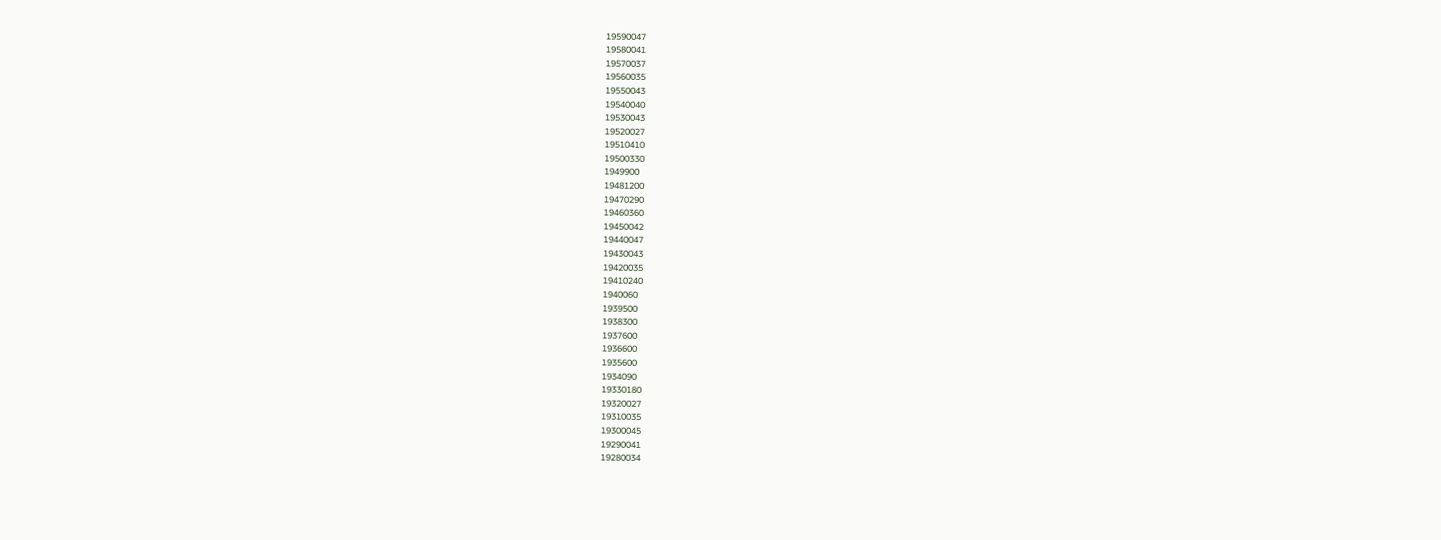19590047
19580041
19570037
19560035
19550043
19540040
19530043
19520027
19510410
19500330
1949900
19481200
19470290
19460360
19450042
19440047
19430043
19420035
19410240
1940060
1939500
1938300
1937600
1936600
1935600
1934090
19330180
19320027
19310035
19300045
19290041
19280034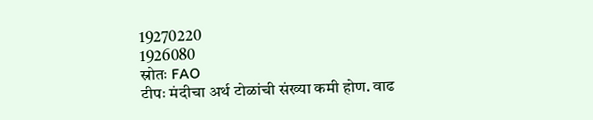19270220
1926080
स्रोतः FAO
टीपः मंदीचा अर्थ टोळांची संख्या कमी होण. वाढ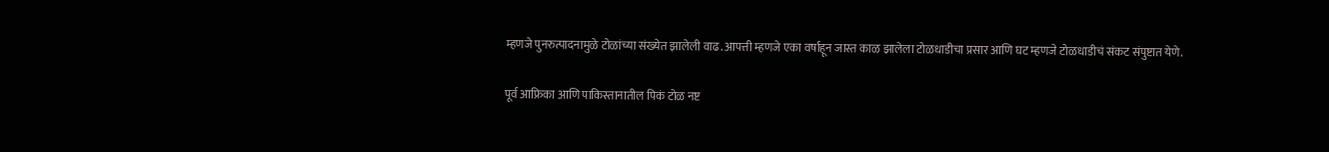म्हणजे पुनरुत्पादनामुळे टोळांच्या संख्येत झालेली वाढ. आपत्ती म्हणजे एका वर्षाहून जास्त काळ झालेला टोळधाडीचा प्रसार आणि घट म्हणजे टोळधाडीचं संकट संपुष्टात येणे.

पूर्व आफ्रिका आणि पाकिस्तानातील पिकं टोळ नष्ट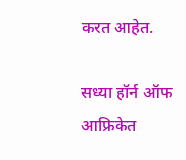करत आहेत.

सध्या हॉर्न ऑफ आफ्रिकेत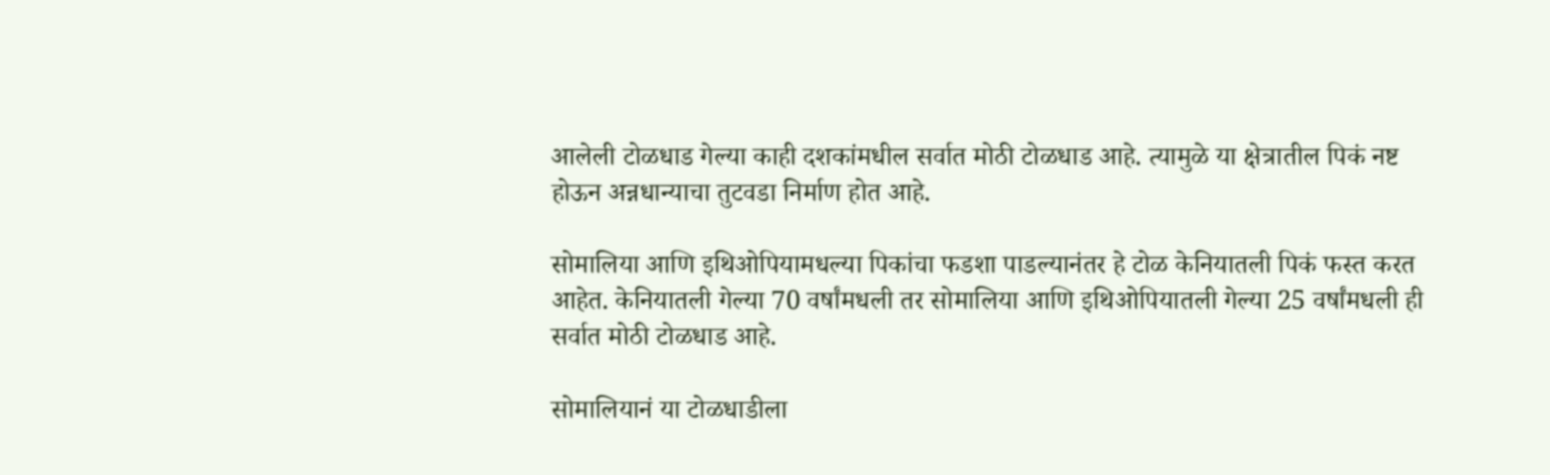आलेली टोळधाड गेल्या काही दशकांमधील सर्वात मोठी टोळधाड आहे. त्यामुळे या क्षेत्रातील पिकं नष्ट होऊन अन्नधान्याचा तुटवडा निर्माण होत आहे.

सोमालिया आणि इथिओपियामधल्या पिकांचा फडशा पाडल्यानंतर हे टोळ केनियातली पिकं फस्त करत आहेत. केनियातली गेल्या 70 वर्षांमधली तर सोमालिया आणि इथिओपियातली गेल्या 25 वर्षांमधली ही सर्वात मोठी टोळधाड आहे.

सोमालियानं या टोळधाडीला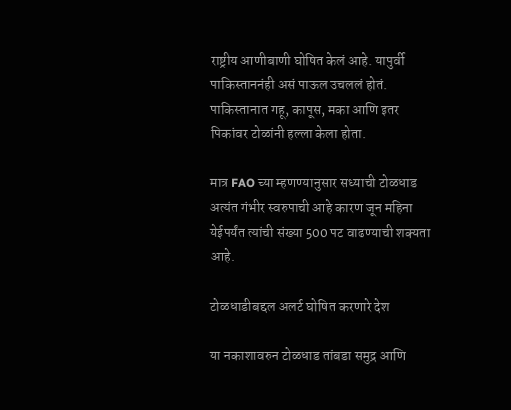राष्ट्रीय आणीबाणी घोषित केलं आहे. यापुर्वी पाकिस्ताननंही असं पाऊल उचललं होतं. पाकिस्तानात गहू, कापूस, मका आणि इतर पिकांवर टोळांनी हल्ला केला होता.

मात्र FAO च्या म्हणण्यानुसार सध्याची टोळधाड अत्यंत गंभीर स्वरुपाची आहे कारण जून महिना येईपर्यंत त्यांची संख्या 500 पट वाढण्याची शक्यता आहे.

टोळधाडीबद्दल अलर्ट घोषित करणारे देश

या नकाशावरुन टोळधाड तांबडा समुद्र आणि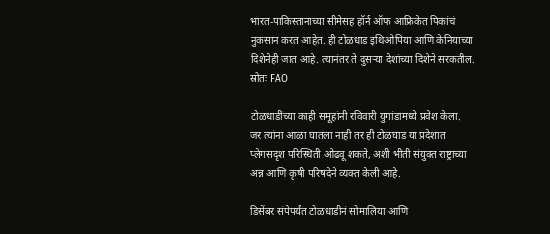भारत-पाकिस्तानाच्या सीमेसह हॉर्न ऑफ आफ्रिकेत पिकांचं नुकसान करत आहेत. ही टोळधाड इथिओपिया आणि केनियाच्या दिशेनेही जात आहे. त्यानंतर ते दुसऱ्या देशांच्या दिशेने सरकतील. स्रोतः FAO

टोळधाडींच्या काही समूहांनी रविवारी युगांडामध्ये प्रवेश केला. जर त्यांना आळा घातला नाही तर ही टोळघाड या प्रदेशात प्लेगसदृश परिस्थिती ओढवू शकते, अशी भीती संयुक्त राष्ट्राच्या अन्न आणि कृषी परिषदेने व्यक्त केली आहे.

डिसेंबर संपेपर्यंत टोळधाडीनं सोमालिया आणि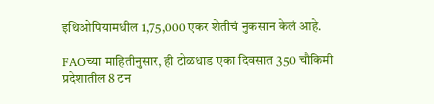इथिओपियामधील 1,75,000 एकर शेतीचं नुकसान केलं आहे.

FAOच्या माहितीनुसार, ही टोळधाड एका दिवसात 350 चौकिमी प्रदेशातील 8 टन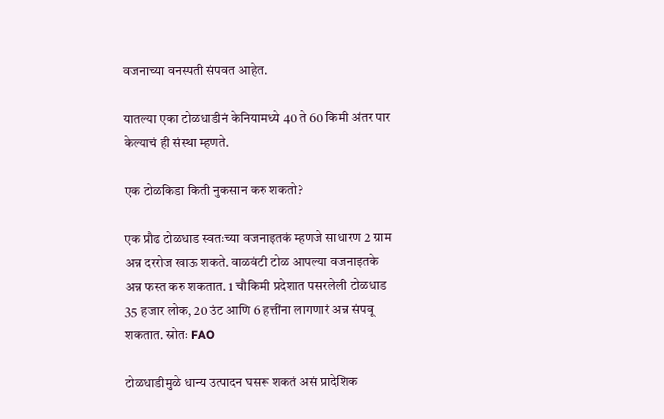वजनाच्या वनस्पती संपवत आहेत.

यातल्या एका टोळधाडीनं केनियामध्ये 40 ते 60 किमी अंतर पार केल्याचं ही संस्था म्हणते.

एक टोळकिडा किती नुकसान करु शकतो?

एक प्रौढ टोळधाड स्वतःच्या वजनाइतकं म्हणजे साधारण 2 ग्राम अन्न दररोज खाऊ शकते. वाळवंटी टोळ आपल्या वजनाइतके अन्न फस्त करु शकतात. 1 चौकिमी प्रदेशात पसरलेली टोळधाड 35 हजार लोक, 20 उंट आणि 6 हत्तींना लागणारं अन्न संपवू शकतात. स्रोतः FAO

टोळधाडीमुळे धान्य उत्पादन घसरू शकतं असं प्रादेशिक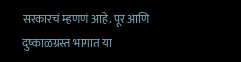सरकारचं म्हणणं आहे. पूर आणि दुष्काळग्रस्त भागात या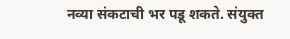नव्या संकटाची भर पडू शकते. संयुक्त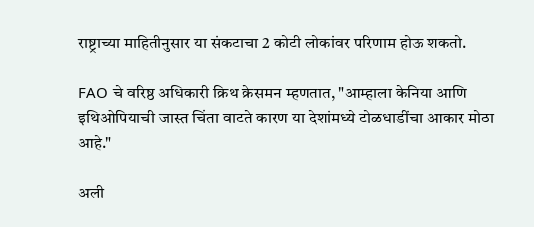राष्ट्राच्या माहितीनुसार या संकटाचा 2 कोटी लोकांवर परिणाम होऊ शकतो.

FAO चे वरिष्ठ अधिकारी क्रिथ क्रेसमन म्हणतात, "आम्हाला केनिया आणि इथिओपियाची जास्त चिंता वाटते कारण या देशांमध्ये टोळधाडींचा आकार मोठा आहे."

अली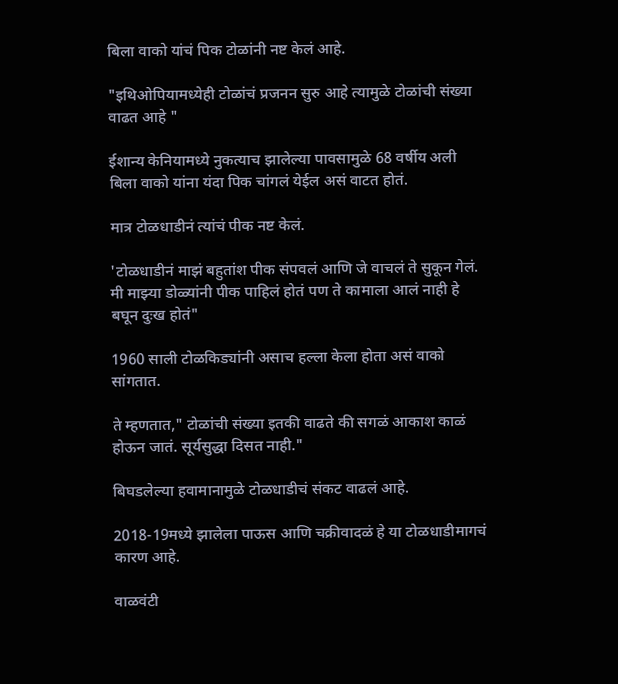बिला वाको यांचं पिक टोळांनी नष्ट केलं आहे.

"इथिओपियामध्येही टोळांचं प्रजनन सुरु आहे त्यामुळे टोळांची संख्या वाढत आहे "

ईशान्य केनियामध्ये नुकत्याच झालेल्या पावसामुळे 68 वर्षीय अली बिला वाको यांना यंदा पिक चांगलं येईल असं वाटत होतं.

मात्र टोळधाडीनं त्यांचं पीक नष्ट केलं.

'टोळधाडीनं माझं बहुतांश पीक संपवलं आणि जे वाचलं ते सुकून गेलं. मी माझ्या डोळ्यांनी पीक पाहिलं होतं पण ते कामाला आलं नाही हे बघून दुःख होतं"

1960 साली टोळकिड्यांनी असाच हल्ला केला होता असं वाको सांगतात.

ते म्हणतात," टोळांची संख्या इतकी वाढते की सगळं आकाश काळं होऊन जातं. सूर्यसुद्धा दिसत नाही."

बिघडलेल्या हवामानामुळे टोळधाडीचं संकट वाढलं आहे.

2018-19मध्ये झालेला पाऊस आणि चक्रीवादळं हे या टोळधाडीमागचं कारण आहे.

वाळवंटी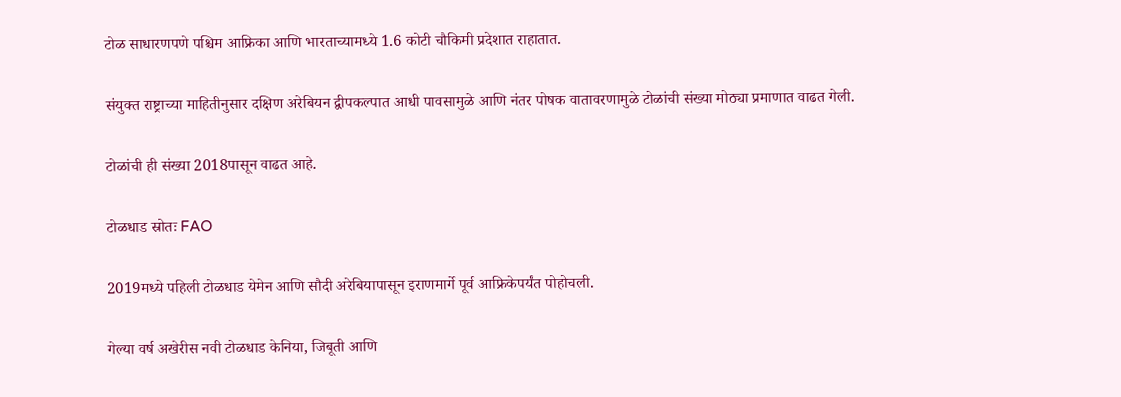टोळ साधारणपणे पश्चिम आफ्रिका आणि भारताच्यामध्ये 1.6 कोटी चौकिमी प्रदेशात राहातात.

संयुक्त राष्ट्राच्या माहितीनुसार दक्षिण अरेबियन द्वीपकल्पात आधी पावसामुळे आणि नंतर पोषक वातावरणामुळे टोळांची संख्या मोठ्या प्रमाणात वाढत गेली.

टोळांची ही संख्या 2018पासून वाढत आहे.

टोळधाड स्रोतः FAO

2019मध्ये पहिली टोळधाड येमेन आणि सौदी अरेबियापासून इराणमार्गे पूर्व आफ्रिकेपर्यंत पोहोचली.

गेल्या वर्ष अखेरीस नवी टोळधाड केनिया, जिबूती आणि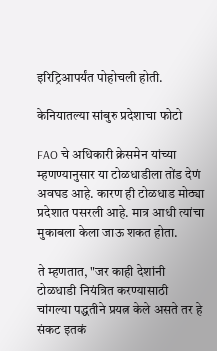इरिट्रिआपर्यंत पोहोचली होती.

केनियातल्या सांबुरु प्रदेशाचा फोटो

FAO चे अधिकारी क्रेसमेन यांच्या म्हणण्यानुसार या टोळधाडीला तोंड देणं अवघड आहे. कारण ही टोळधाड मोठ्या प्रदेशात पसरली आहे. मात्र आधी त्यांचा मुकाबला केला जाऊ शकत होता.

ते म्हणतात, "जर काही देशांनी टोळधाडी नियंत्रित करण्यासाठी चांगल्या पद्धतीने प्रयत्न केले असते तर हे संकट इतकं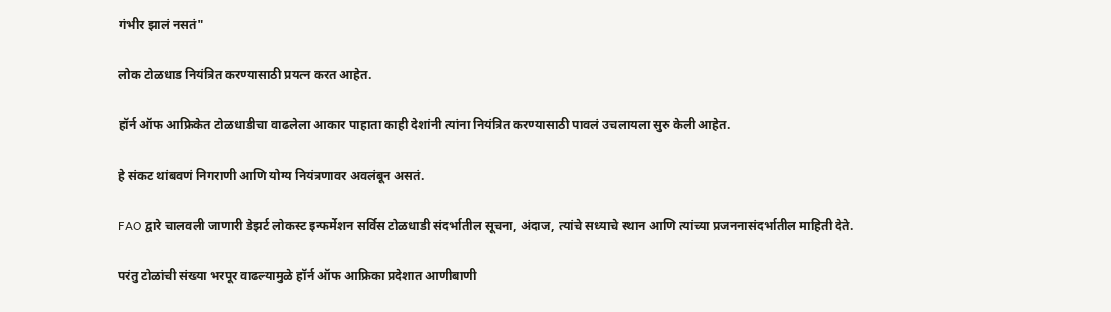गंभीर झालं नसतं"

लोक टोळधाड नियंत्रित करण्यासाठी प्रयत्न करत आहेत.

हॉर्न ऑफ आफ्रिकेत टोळधाडीचा वाढलेला आकार पाहाता काही देशांनी त्यांना नियंत्रित करण्यासाठी पावलं उचलायला सुरु केली आहेत.

हे संकट थांबवणं निगराणी आणि योग्य नियंत्रणावर अवलंबून असतं.

FAO द्वारे चालवली जाणारी डेझर्ट लोकस्ट इन्फर्मेशन सर्विस टोळधाडी संदर्भातील सूचना, अंदाज, त्यांचे सध्याचे स्थान आणि त्यांच्या प्रजननासंदर्भातील माहिती देते.

परंतु टोळांची संख्या भरपूर वाढल्यामुळे हॉर्न ऑफ आफ्रिका प्रदेशात आणीबाणी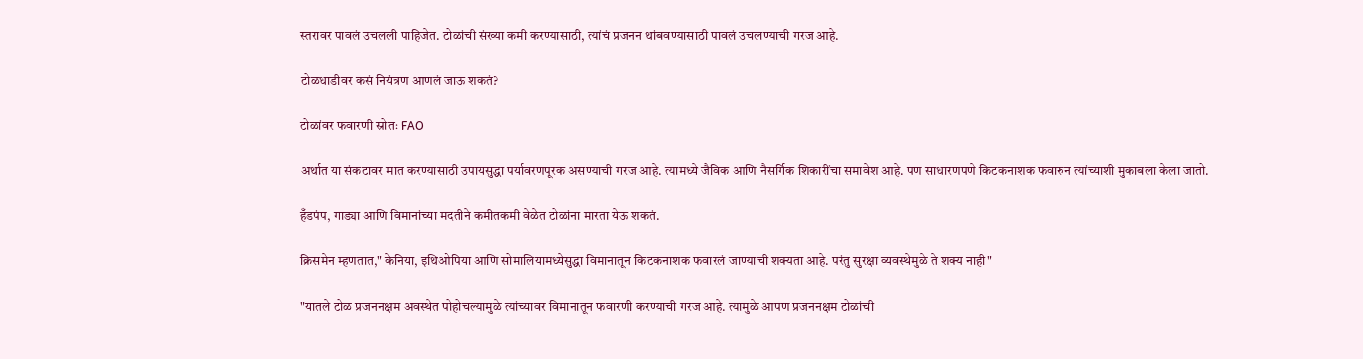स्तरावर पावलं उचलली पाहिजेत. टोळांची संख्या कमी करण्यासाठी, त्यांचं प्रजनन थांबवण्यासाठी पावलं उचलण्याची गरज आहे.

टोळधाडीवर कसं नियंत्रण आणलं जाऊ शकतं?

टोळांवर फवारणी स्रोतः FAO

अर्थात या संकटावर मात करण्यासाठी उपायसुद्धा पर्यावरणपूरक असण्याची गरज आहे. त्यामध्ये जैविक आणि नैसर्गिक शिकारींचा समावेश आहे. पण साधारणपणे किटकनाशक फवारुन त्यांच्याशी मुकाबला केला जातो.

हँडपंप, गाड्या आणि विमानांच्या मदतीने कमीतकमी वेळेत टोळांना मारता येऊ शकतं.

क्रिसमेन म्हणतात," केनिया, इथिओपिया आणि सोमालियामध्येसुद्धा विमानातून किटकनाशक फवारलं जाण्याची शक्यता आहे. परंतु सुरक्षा व्यवस्थेमुळे ते शक्य नाही"

"यातले टोळ प्रजननक्षम अवस्थेत पोहोचल्यामुळे त्यांच्यावर विमानातून फवारणी करण्याची गरज आहे. त्यामुळे आपण प्रजननक्षम टोळांची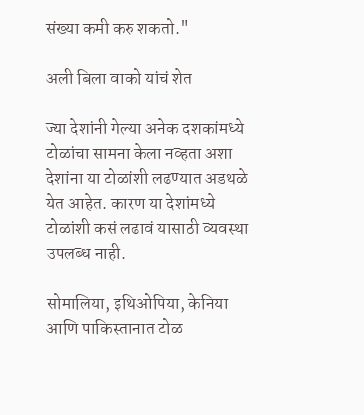संख्या कमी करु शकतो."

अली बिला वाको यांचं शेत

ज्या देशांनी गेल्या अनेक दशकांमध्ये टोळांचा सामना केला नव्हता अशा देशांना या टोळांशी लढण्यात अडथळे येत आहेत. कारण या देशांमध्ये टोळांशी कसं लढावं यासाठी व्यवस्था उपलब्ध नाही.

सोमालिया, इथिओपिया, केनिया आणि पाकिस्तानात टोळ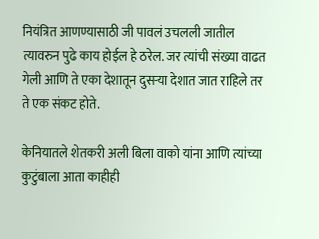नियंत्रित आणण्यासाठी जी पावलं उचलली जातील त्यावरुन पुढे काय होईल हे ठरेल. जर त्यांची संख्या वाढत गेली आणि ते एका देशातून दुसऱ्या देशात जात राहिले तर ते एक संकट होते.

केनियातले शेतकरी अली बिला वाको यांना आणि त्यांच्या कुटुंबाला आता काहीही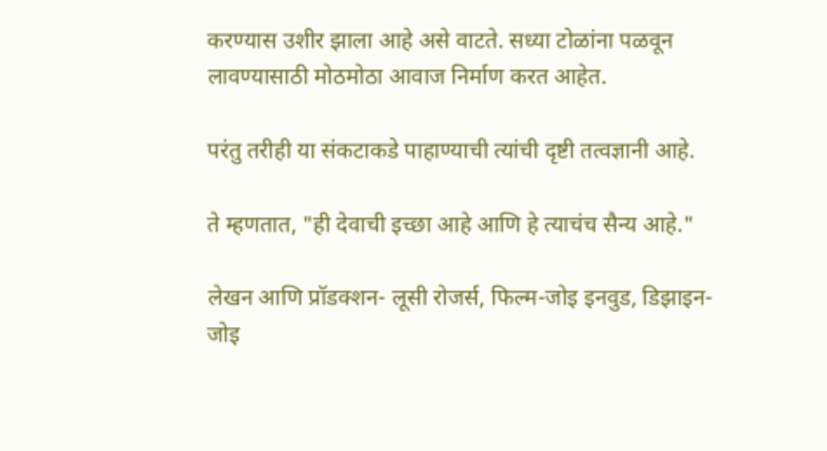करण्यास उशीर झाला आहे असे वाटते. सध्या टोळांना पळवून लावण्यासाठी मोठमोठा आवाज निर्माण करत आहेत.

परंतु तरीही या संकटाकडे पाहाण्याची त्यांची दृष्टी तत्वज्ञानी आहे.

ते म्हणतात, "ही देवाची इच्छा आहे आणि हे त्याचंच सैन्य आहे."

लेखन आणि प्रॉडक्शन- लूसी रोजर्स, फिल्म-जोइ इनवुड, डिझाइन- जोइ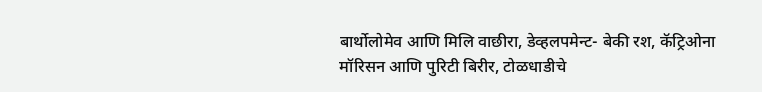बार्थोलोमेव आणि मिलि वाछीरा, डेव्हलपमेन्ट- बेकी रश, कॅट्रिओना मॉरिसन आणि पुरिटी बिरीर, टोळधाडीचे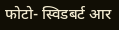फोटो- स्विडबर्ट आर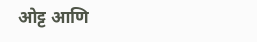ओट्ट आणि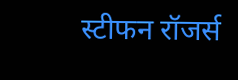स्टीफन रॉजर्स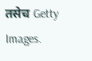तसेच Getty Images.